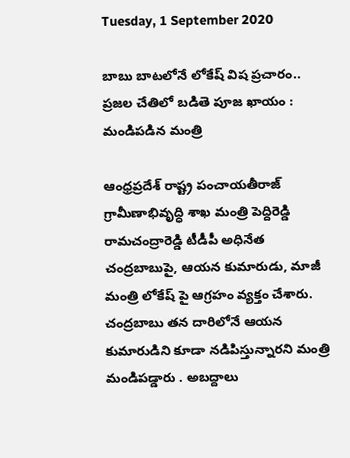Tuesday, 1 September 2020

బాబు బాటలోనే లోకేష్ విష ప్రచారం.. ప్రజల చేతిలో బడితె పూజ ఖాయం : మండిపడిన మంత్రి

ఆంధ్రప్రదేశ్ రాష్ట్ర పంచాయతీరాజ్ గ్రామీణాభివృద్ధి శాఖ మంత్రి పెద్దిరెడ్డి రామచంద్రారెడ్డి టీడీపీ అధినేత చంద్రబాబుపై, ఆయన కుమారుడు, మాజీ మంత్రి లోకేష్ పై ఆగ్రహం వ్యక్తం చేశారు. చంద్రబాబు తన దారిలోనే ఆయన కుమారుడిని కూడా నడిపిస్తున్నారని మంత్రి మండిపడ్డారు . అబద్దాలు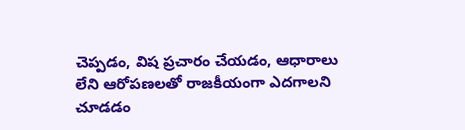చెప్పడం, విష ప్రచారం చేయడం, ఆధారాలు లేని ఆరోపణలతో రాజకీయంగా ఎదగాలని చూడడం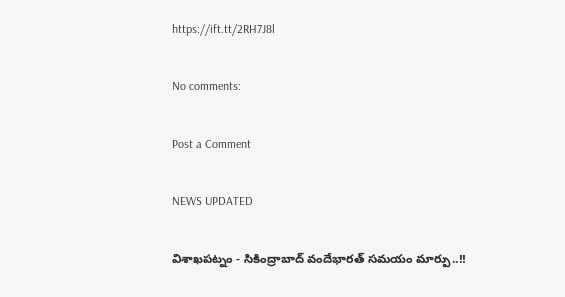https://ift.tt/2RH7J8l

No comments:

Post a Comment

NEWS UPDATED

విశాఖపట్నం - సికింద్రాబాద్ వందేభారత్ సమయం మార్పు..!!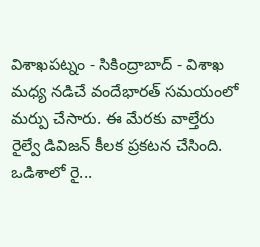విశాఖపట్నం - సికింద్రాబాద్ - విశాఖ మధ్య నడిచే వందేభారత్ సమయంలో మర్పు చేసారు. ఈ మేరకు వాల్తేరు రైల్వే డివిజన్ కీలక ప్రకటన చేసింది. ఒడిశాలో రై...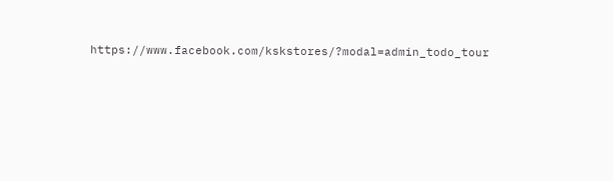https://www.facebook.com/kskstores/?modal=admin_todo_tour